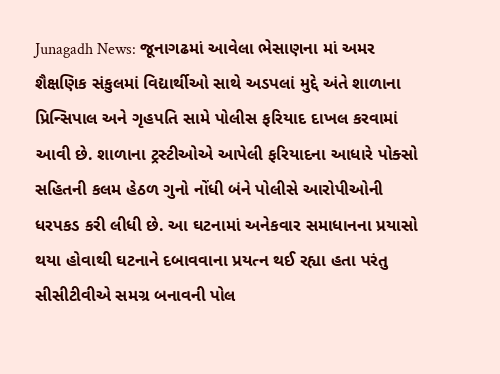Junagadh News: જૂનાગઢમાં આવેલા ભેસાણના માં અમર શૈક્ષણિક સંકુલમાં વિદ્યાર્થીઓ સાથે અડપલાં મુદ્દે અંતે શાળાના પ્રિન્સિપાલ અને ગૃહપતિ સામે પોલીસ ફરિયાદ દાખલ કરવામાં આવી છે. શાળાના ટ્રસ્ટીઓએ આપેલી ફરિયાદના આધારે પોક્સો સહિતની કલમ હેઠળ ગુનો નોંધી બંને પોલીસે આરોપીઓની ધરપકડ કરી લીધી છે. આ ઘટનામાં અનેકવાર સમાધાનના પ્રયાસો થયા હોવાથી ઘટનાને દબાવવાના પ્રયત્ન થઈ રહ્યા હતા પરંતુ સીસીટીવીએ સમગ્ર બનાવની પોલ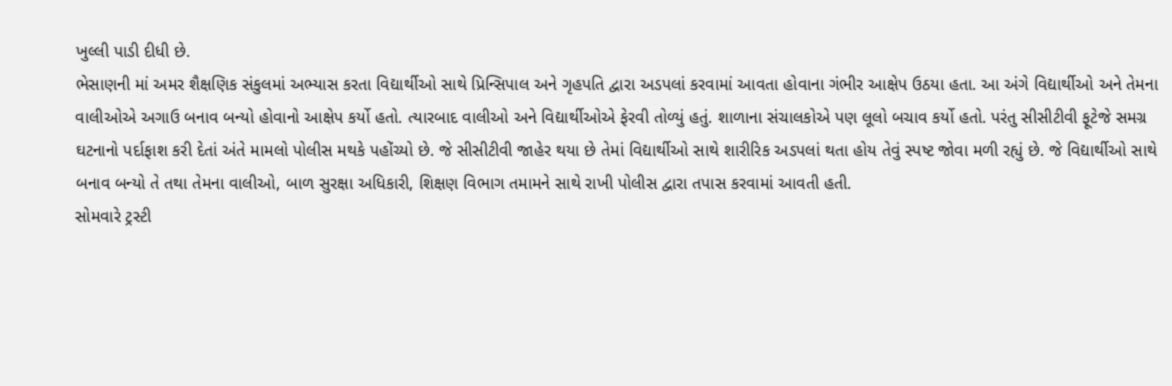ખુલ્લી પાડી દીધી છે.
ભેસાણની માં અમર શૈક્ષણિક સંકુલમાં અભ્યાસ કરતા વિદ્યાર્થીઓ સાથે પ્રિન્સિપાલ અને ગૃહપતિ દ્વારા અડપલાં કરવામાં આવતા હોવાના ગંભીર આક્ષેપ ઉઠયા હતા. આ અંગે વિદ્યાર્થીઓ અને તેમના વાલીઓએ અગાઉ બનાવ બન્યો હોવાનો આક્ષેપ કર્યો હતો. ત્યારબાદ વાલીઓ અને વિદ્યાર્થીઓએ ફેરવી તોળ્યું હતું. શાળાના સંચાલકોએ પણ લૂલો બચાવ કર્યો હતો. પરંતુ સીસીટીવી ફૂટેજે સમગ્ર ઘટનાનો પર્દાફાશ કરી દેતાં અંતે મામલો પોલીસ મથકે પહોંચ્યો છે. જે સીસીટીવી જાહેર થયા છે તેમાં વિદ્યાર્થીઓ સાથે શારીરિક અડપલાં થતા હોય તેવું સ્પષ્ટ જોવા મળી રહ્યું છે. જે વિદ્યાર્થીઓ સાથે બનાવ બન્યો તે તથા તેમના વાલીઓ, બાળ સુરક્ષા અધિકારી, શિક્ષણ વિભાગ તમામને સાથે રાખી પોલીસ દ્વારા તપાસ કરવામાં આવતી હતી.
સોમવારે ટ્રસ્ટી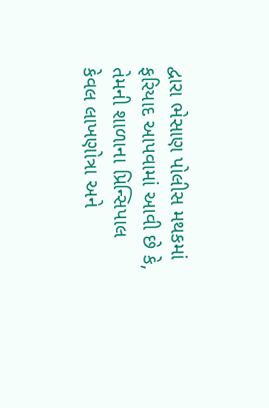દ્વારા ભેસાણ પોલીસ મથકમાં ફરિયાદ આપવામાં આવી છે કે, તેમની શાળાના પ્રિન્સિપાલ કેવલ લાખણોત્રા અને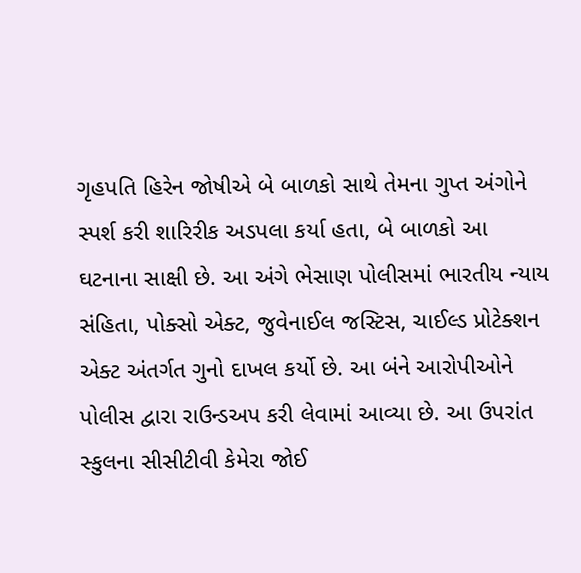ગૃહપતિ હિરેન જોષીએ બે બાળકો સાથે તેમના ગુપ્ત અંગોને સ્પર્શ કરી શારિરીક અડપલા કર્યા હતા, બે બાળકો આ ઘટનાના સાક્ષી છે. આ અંગે ભેસાણ પોલીસમાં ભારતીય ન્યાય સંહિતા, પોક્સો એક્ટ, જુવેનાઈલ જસ્ટિસ, ચાઈલ્ડ પ્રોટેક્શન એક્ટ અંતર્ગત ગુનો દાખલ કર્યો છે. આ બંને આરોપીઓને પોલીસ દ્વારા રાઉન્ડઅપ કરી લેવામાં આવ્યા છે. આ ઉપરાંત સ્કુલના સીસીટીવી કેમેરા જોઈ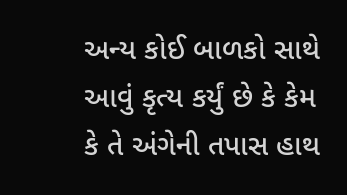અન્ય કોઈ બાળકો સાથે આવું કૃત્ય કર્યું છે કે કેમ કે તે અંગેની તપાસ હાથ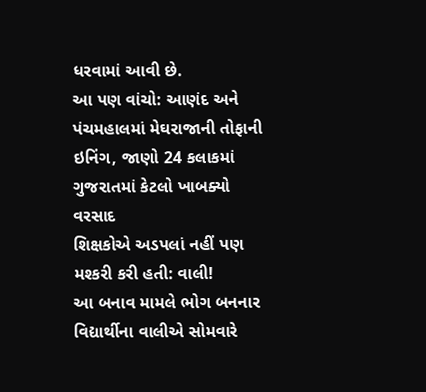ધરવામાં આવી છે.
આ પણ વાંચો: આણંદ અને પંચમહાલમાં મેઘરાજાની તોફાની ઇનિંગ, જાણો 24 કલાકમાં ગુજરાતમાં કેટલો ખાબક્યો વરસાદ
શિક્ષકોએ અડપલાં નહીં પણ મશ્કરી કરી હતી: વાલી!
આ બનાવ મામલે ભોગ બનનાર વિદ્યાર્થીના વાલીએ સોમવારે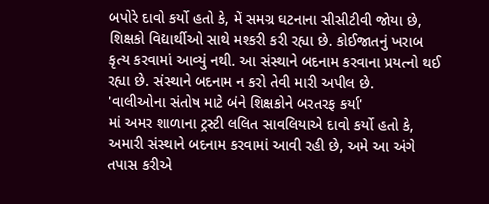બપોરે દાવો કર્યો હતો કે, મેં સમગ્ર ઘટનાના સીસીટીવી જોયા છે, શિક્ષકો વિદ્યાર્થીઓ સાથે મશ્કરી કરી રહ્યા છે. કોઈજાતનું ખરાબ કૃત્ય કરવામાં આવ્યું નથી. આ સંસ્થાને બદનામ કરવાના પ્રયત્નો થઈ રહ્યા છે. સંસ્થાને બદનામ ન કરો તેવી મારી અપીલ છે.
'વાલીઓના સંતોષ માટે બંને શિક્ષકોને બરતરફ કર્યા'
માં અમર શાળાના ટ્રસ્ટી લલિત સાવલિયાએ દાવો કર્યો હતો કે, અમારી સંસ્થાને બદનામ કરવામાં આવી રહી છે, અમે આ અંગે તપાસ કરીએ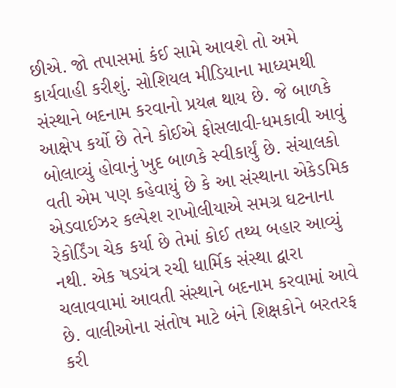છીએ. જો તપાસમાં કંઈ સામે આવશે તો અમે કાર્યવાહી કરીશું. સોશિયલ મીડિયાના માધ્યમથી સંસ્થાને બદનામ કરવાનો પ્રયત્ન થાય છે. જે બાળકે આક્ષેપ કર્યો છે તેને કોઈએ ફોસલાવી-ધમકાવી આવું બોલાવ્યું હોવાનું ખુદ બાળકે સ્વીકાર્યું છે. સંચાલકો વતી એમ પણ કહેવાયું છે કે આ સંસ્થાના એકેડમિક એડવાઈઝર કલ્પેશ રાખોલીયાએ સમગ્ર ઘટનાના રેકોર્ડિંગ ચેક કર્યા છે તેમાં કોઈ તથ્ય બહાર આવ્યું નથી. એક ષડયંત્ર રચી ધાર્મિક સંસ્થા દ્વારા ચલાવવામાં આવતી સંસ્થાને બદનામ કરવામાં આવે છે. વાલીઓના સંતોષ માટે બંને શિક્ષકોને બરતરફ કરી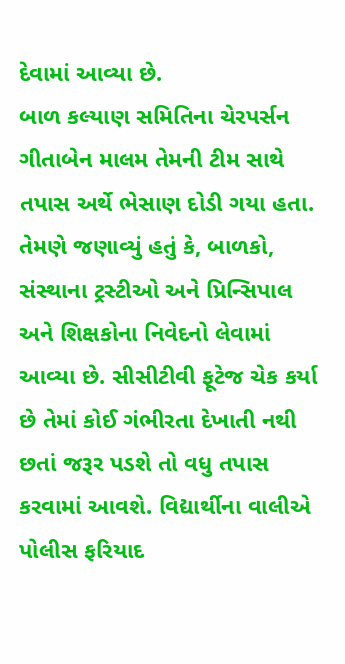દેવામાં આવ્યા છે.
બાળ કલ્યાણ સમિતિના ચેરપર્સન ગીતાબેન માલમ તેમની ટીમ સાથે તપાસ અર્થે ભેસાણ દોડી ગયા હતા. તેમણે જણાવ્યું હતું કે, બાળકો, સંસ્થાના ટ્રસ્ટીઓ અને પ્રિન્સિપાલ અને શિક્ષકોના નિવેદનો લેવામાં આવ્યા છે. સીસીટીવી ફૂટેજ ચેક કર્યા છે તેમાં કોઈ ગંભીરતા દેખાતી નથી છતાં જરૂર પડશે તો વધુ તપાસ કરવામાં આવશે. વિદ્યાર્થીના વાલીએ પોલીસ ફરિયાદ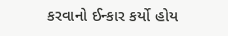કરવાનો ઈન્કાર કર્યો હોય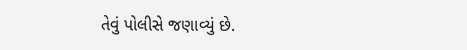તેવું પોલીસે જણાવ્યું છે.